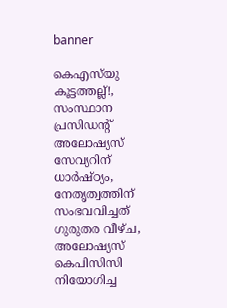banner

കെഎസ്‍യു കൂട്ടത്തല്ല്!, സംസ്ഥാന പ്രസിഡന്‍റ് അലോഷ്യസ് സേവ്യറിന് ധാര്‍ഷ്ഠ്യം, നേതൃത്വത്തിന് സംഭവവിച്ചത് ഗുരുതര വീഴ്ച, അലോഷ്യസ് കെപിസിസി നിയോഗിച്ച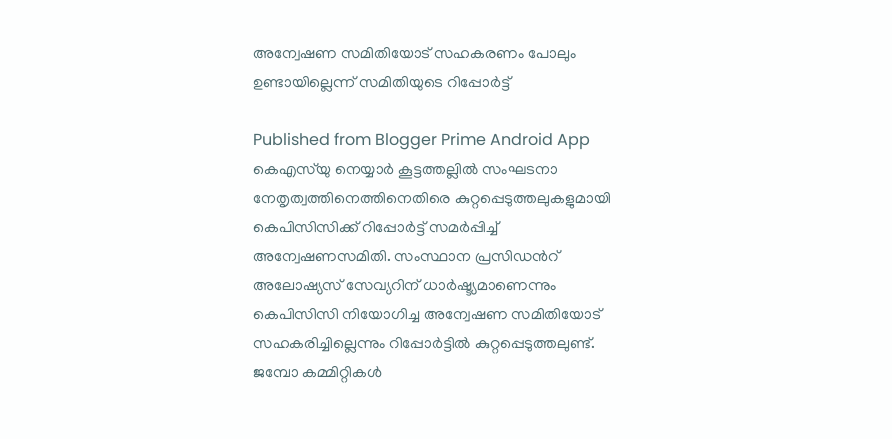അന്വേഷണ സമിതിയോട് സഹകരണം പോലും ഉണ്ടായില്ലെന്ന് സമിതിയുടെ റിപ്പോർട്ട്

Published from Blogger Prime Android App
കെഎസ്‍യു നെയ്യാര്‍ കൂട്ടത്തല്ലില്‍ സംഘടനാ നേതൃത്വത്തിനെത്തിനെതിരെ കുറ്റപ്പെടുത്തലുകളുമായി കെപിസിസിക്ക് റിപ്പോര്‍ട്ട് സമര്‍പ്പിച്ച് അന്വേഷണസമിതി. സംസ്ഥാന പ്രസിഡന്‍റ് അലോഷ്യസ് സേവ്യറിന് ധാര്‍ഷ്ട്യമാണെന്നും കെപിസിസി നിയോഗിച്ച അന്വേഷണ സമിതിയോട് സഹകരിച്ചില്ലെന്നും റിപ്പോർട്ടിൽ കുറ്റപ്പെടുത്തലുണ്ട്. ജമ്പോ കമ്മിറ്റികള്‍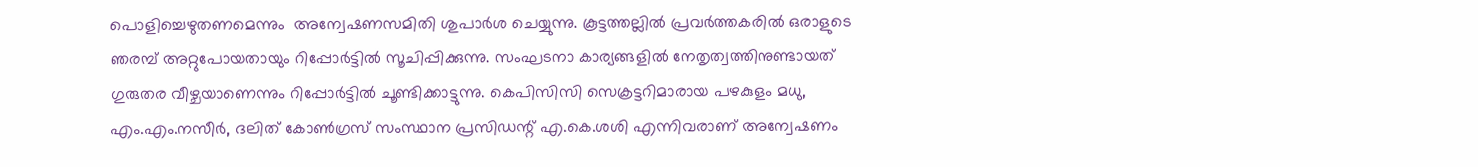പൊളിച്ചെഴുതണമെന്നും  അന്വേഷണസമിതി ശുപാര്‍ശ ചെയ്യുന്നു. കൂട്ടത്തല്ലില്‍ പ്രവർത്തകരിൽ ഒരാളുടെ ഞരമ്പ് അറ്റുപോയതായും റിപ്പോർട്ടിൽ സൂചിപ്പിക്കുന്നു. സംഘടനാ കാര്യങ്ങളിൽ നേതൃത്വത്തിനുണ്ടായത് ഗുരുതര വീഴ്ചയാണെന്നും റിപ്പോർട്ടിൽ ചൂണ്ടിക്കാട്ടുന്നു. കെപിസിസി സെക്രട്ടറിമാരായ പഴകുളം മധു, എം.എം.നസീർ, ദലിത് കോൺഗ്രസ് സംസ്ഥാന പ്രസിഡന്റ് എ.കെ.ശശി എന്നിവരാണ് അന്വേഷണം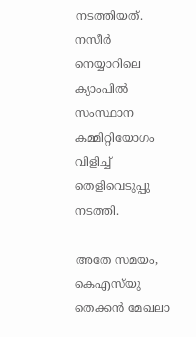നടത്തിയത്. നസീർ നെയ്യാറിലെ ക്യാംപിൽ സംസ്ഥാന കമ്മിറ്റിയോഗം വിളിച്ച് തെളിവെടുപ്പു നടത്തി.

അതേ സമയം, കെഎസ്‌യു തെക്കൻ മേഖലാ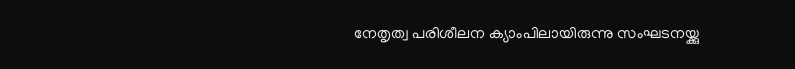നേതൃത്വ പരിശീലന ക്യാംപിലായിരുന്നു സംഘടനയ്ക്കു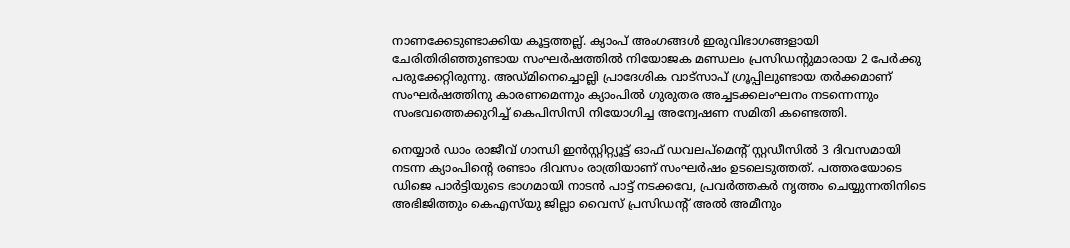നാണക്കേടുണ്ടാക്കിയ കൂട്ടത്തല്ല്. ക്യാംപ് അംഗങ്ങൾ ഇരുവിഭാഗങ്ങളായി ചേരിതിരിഞ്ഞുണ്ടായ സംഘർഷത്തിൽ നിയോജക മണ്ഡലം പ്രസിഡന്റുമാരായ 2 പേർക്കു പരുക്കേറ്റിരുന്നു. അഡ്മിനെച്ചൊല്ലി പ്രാദേശിക വാട്സാപ് ഗ്രൂപ്പിലുണ്ടായ തർക്കമാണ് സംഘർഷത്തിനു കാരണമെന്നും ക്യാംപിൽ ഗുരുതര അച്ചടക്കലംഘനം നടന്നെന്നും സംഭവത്തെക്കുറിച്ച് കെപിസിസി നിയോഗിച്ച അന്വേഷണ സമിതി കണ്ടെത്തി.

നെയ്യാർ ഡാം രാജീവ് ഗാന്ധി ഇൻസ്റ്റിറ്റ്യൂട്ട് ഓഫ് ഡവലപ്മെന്റ് സ്റ്റഡീസിൽ 3 ദിവസമായി നടന്ന ക്യാംപിന്റെ രണ്ടാം ദിവസം രാത്രിയാണ് സംഘർഷം ഉടലെടുത്തത്. പത്തരയോടെ ഡിജെ പാർട്ടിയുടെ ഭാഗമായി നാടൻ പാട്ട് നടക്കവേ, പ്രവർത്തകർ നൃത്തം ചെയ്യുന്നതിനിടെ അഭിജിത്തും കെഎസ്‌യു ജില്ലാ വൈസ് പ്രസിഡന്റ് അൽ അമീനും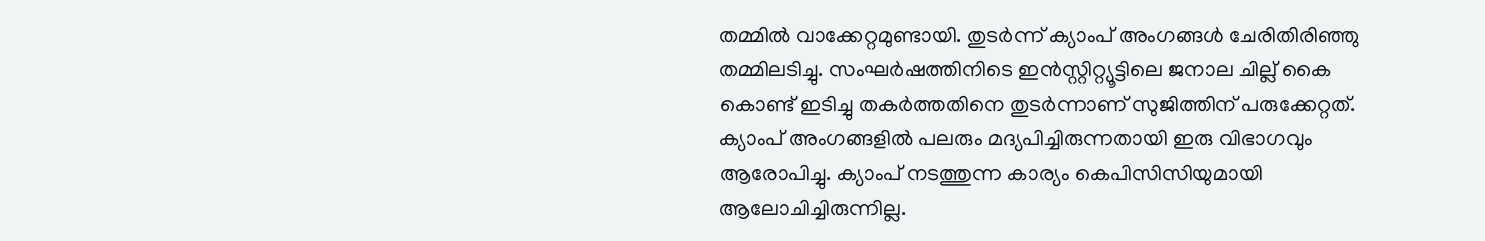തമ്മിൽ വാക്കേറ്റമുണ്ടായി. തുടർന്ന് ക്യാംപ് അംഗങ്ങൾ ചേരിതിരിഞ്ഞു തമ്മിലടിച്ചു. സംഘർഷത്തിനിടെ ഇൻസ്റ്റിറ്റ്യൂട്ടിലെ ജനാല ചില്ല് കൈ കൊണ്ട് ഇടിച്ചു തകർത്തതിനെ തുടർന്നാണ് സുജിത്തിന് പരുക്കേറ്റത്. ക്യാംപ് അംഗങ്ങളിൽ പലരും മദ്യപിച്ചിരുന്നതായി ഇരു വിഭാഗവും ആരോപിച്ചു. ക്യാംപ് നടത്തുന്ന കാര്യം കെപിസിസിയുമായി ആലോചിച്ചിരുന്നില്ല.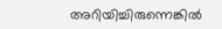അറിയിച്ചിരുന്നെങ്കിൽ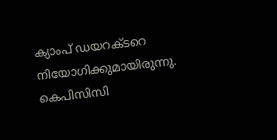ക്യാംപ് ഡയറക്ടറെ നിയോഗിക്കുമായിരുന്നു. കെപിസിസി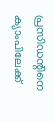പ്രസിഡന്റിനെ ക്യാംപിലേക്ക്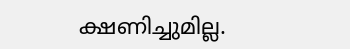ക്ഷണിച്ചുമില്ല.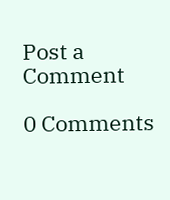Post a Comment

0 Comments